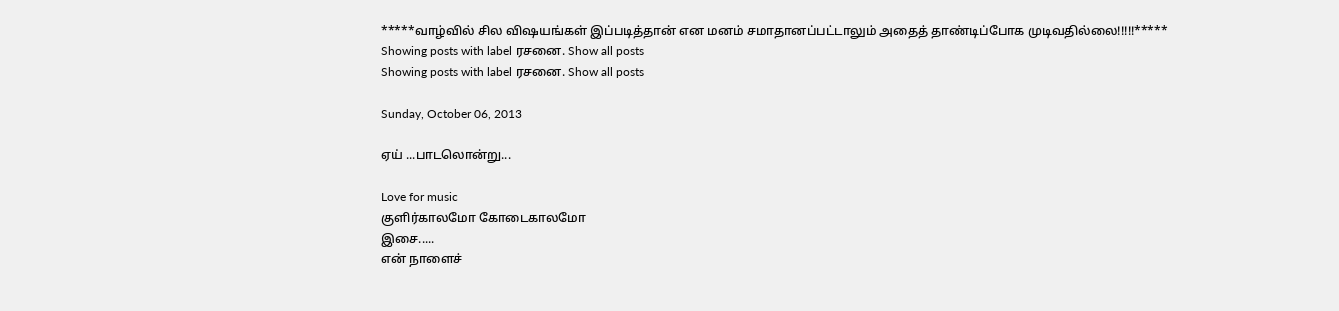*****வாழ்வில் சில விஷயங்கள் இப்படித்தான் என மனம் சமாதானப்பட்டாலும் அதைத் தாண்டிப்போக முடிவதில்லை!!!!!*****
Showing posts with label ரசனை. Show all posts
Showing posts with label ரசனை. Show all posts

Sunday, October 06, 2013

ஏய் ...பாடலொன்று...

Love for music
குளிர்காலமோ கோடைகாலமோ
இசை.....
என் நாளைச்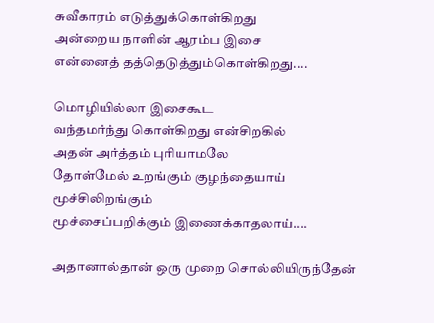சுவீகாரம் எடுத்துக்கொள்கிறது
அன்றைய நாளின் ஆரம்ப இசை
என்னைத் தத்தெடுத்தும்கொள்கிறது....

மொழியில்லா இசைகூட
வந்தமர்ந்து கொள்கிறது என்சிறகில்
அதன் அர்த்தம் புரியாமலே
தோள்மேல் உறங்கும் குழந்தையாய்
மூச்சிலிறங்கும்
மூச்சைப்பறிக்கும் இணைக்காதலாய்....

அதானால்தான் ஒரு முறை சொல்லியிருந்தேன்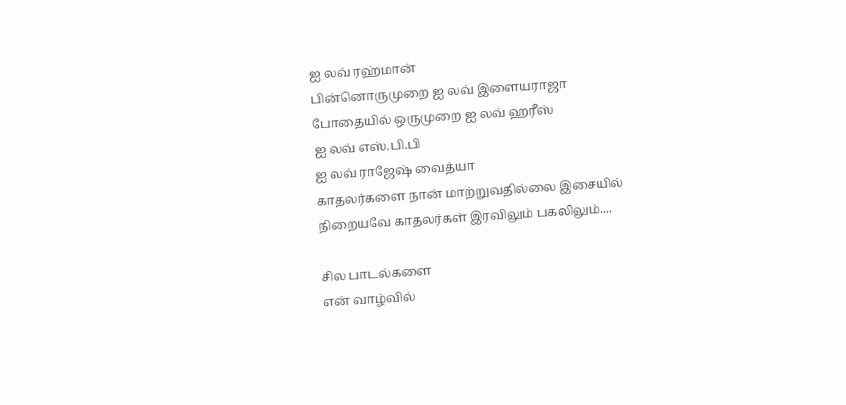ஐ லவ் ரஹ்மான்
பின்னொருமுறை ஐ லவ் இளையராஜா
போதையில் ஒருமுறை ஐ லவ் ஹரீஸ்
ஐ லவ் எஸ்.பி.பி
ஐ லவ் ராஜேஷ் வைத்யா
காதலர்களை நான் மாற்றுவதில்லை இசையில்
நிறையவே காதலர்கள் இரவிலும் பகலிலும்....

சில பாடல்களை
என் வாழ்வில்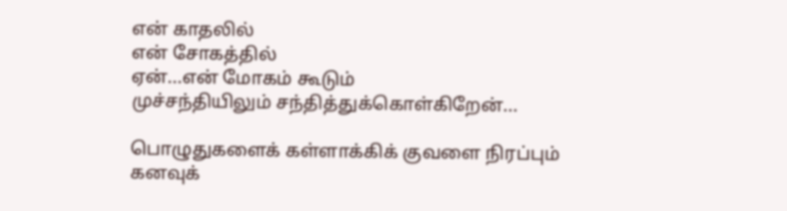என் காதலில்
என் சோகத்தில்
ஏன்...என் மோகம் கூடும்
முச்சந்தியிலும் சந்தித்துக்கொள்கிறேன்...

பொழுதுகளைக் கள்ளாக்கிக் குவளை நிரப்பும்
கனவுக்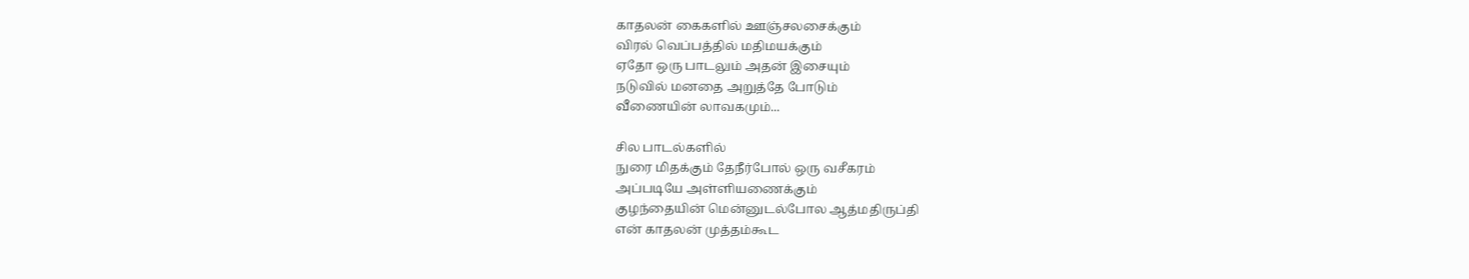காதலன் கைகளில் ஊஞ்சலசைக்கும்
விரல் வெப்பத்தில் மதிமயக்கும்
ஏதோ ஒரு பாடலும் அதன் இசையும்
நடுவில் மனதை அறுத்தே போடும்
வீணையின் லாவகமும்...

சில பாடல்களில்
நுரை மிதக்கும் தேநீர்போல் ஒரு வசீகரம்
அப்படியே அள்ளியணைக்கும்
குழந்தையின் மென்னுடல்போல ஆத்மதிருப்தி
என் காதலன் முத்தம்கூட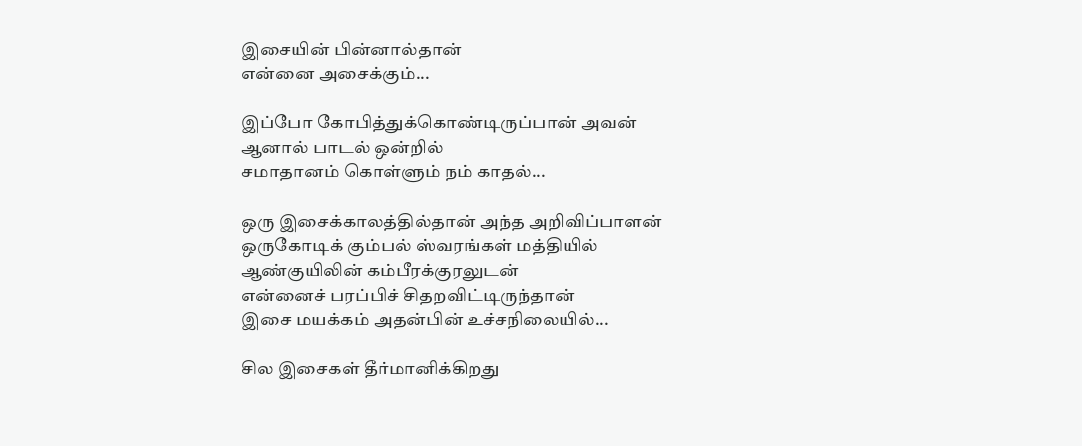இசையின் பின்னால்தான்
என்னை அசைக்கும்...

இப்போ கோபித்துக்கொண்டிருப்பான் அவன்
ஆனால் பாடல் ஒன்றில்
சமாதானம் கொள்ளும் நம் காதல்...

ஒரு இசைக்காலத்தில்தான் அந்த அறிவிப்பாளன்
ஒருகோடிக் கும்பல் ஸ்வரங்கள் மத்தியில்
ஆண்குயிலின் கம்பீரக்குரலுடன்
என்னைச் பரப்பிச் சிதறவிட்டிருந்தான்
இசை மயக்கம் அதன்பின் உச்சநிலையில்...

சில இசைகள் தீர்மானிக்கிறது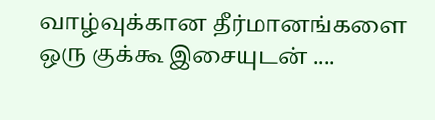வாழ்வுக்கான தீர்மானங்களை
ஒரு குக்கூ இசையுடன் ....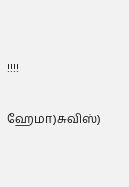!!!!

ஹேமா)சுவிஸ்)